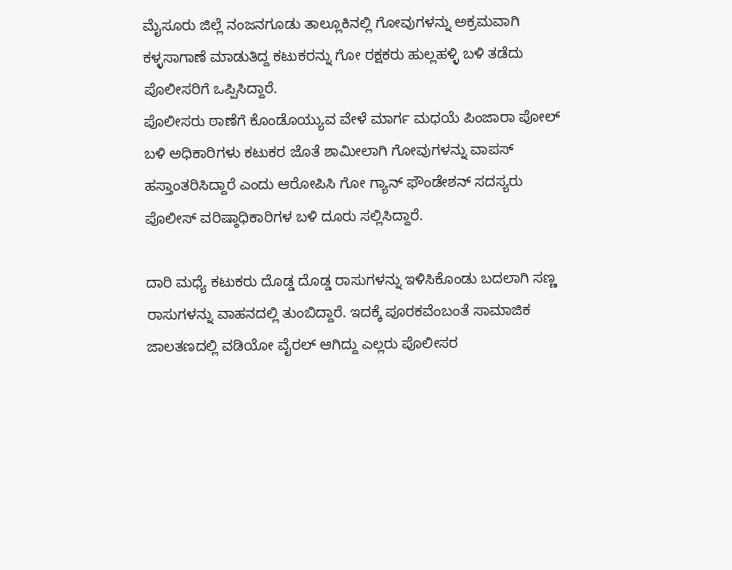ಮೈಸೂರು ಜಿಲ್ಲೆ ನಂಜನಗೂಡು ತಾಲ್ಲೂಕಿನಲ್ಲಿ ಗೋವುಗಳನ್ನು ಅಕ್ರಮವಾಗಿ ಕಳ್ಳಸಾಗಾಣೆ ಮಾಡುತಿದ್ದ ಕಟುಕರನ್ನು ಗೋ ರಕ್ಷಕರು ಹುಲ್ಲಹಳ್ಳಿ ಬಳಿ ತಡೆದು ಪೊಲೀಸರಿಗೆ ಒಪ್ಪಿಸಿದ್ದಾರೆ.
ಪೊಲೀಸರು ಠಾಣೆಗೆ ಕೊಂಡೊಯ್ಯುವ ವೇಳೆ ಮಾರ್ಗ ಮಧಯೆ ಪಿಂಜಾರಾ ಪೋಲ್ ಬಳಿ ಅಧಿಕಾರಿಗಳು ಕಟುಕರ ಜೊತೆ ಶಾಮೀಲಾಗಿ ಗೋವುಗಳನ್ನು ವಾಪಸ್ ಹಸ್ತಾಂತರಿಸಿದ್ದಾರೆ ಎಂದು ಆರೋಪಿಸಿ ಗೋ ಗ್ಯಾನ್ ಫೌಂಡೇಶನ್ ಸದಸ್ಯರು ಪೊಲೀಸ್ ವರಿಷ್ಠಾಧಿಕಾರಿಗಳ ಬಳಿ ದೂರು ಸಲ್ಲಿಸಿದ್ದಾರೆ.

ದಾರಿ ಮಧ್ಯೆ ಕಟುಕರು ದೊಡ್ಡ ದೊಡ್ಡ ರಾಸುಗಳನ್ನು ಇಳಿಸಿಕೊಂಡು ಬದಲಾಗಿ ಸಣ್ಣ ರಾಸುಗಳನ್ನು ವಾಹನದಲ್ಲಿ ತುಂಬಿದ್ದಾರೆ. ಇದಕ್ಕೆ ಪೂರಕವೆಂಬಂತೆ ಸಾಮಾಜಿಕ ಜಾಲತಣದಲ್ಲಿ ವಡಿಯೋ ವೈರಲ್ ಆಗಿದ್ದು ಎಲ್ಲರು ಪೊಲೀಸರ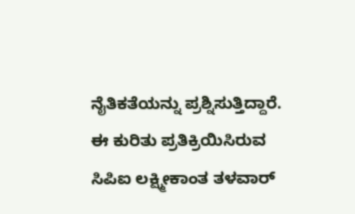ನೈತಿಕತೆಯನ್ನು ಪ್ರಶ್ನಿಸುತ್ತಿದ್ದಾರೆ.
ಈ ಕುರಿತು ಪ್ರತಿಕ್ರಿಯಿಸಿರುವ ಸಿಪಿಐ ಲಕ್ಷ್ಮೀಕಾಂತ ತಳವಾರ್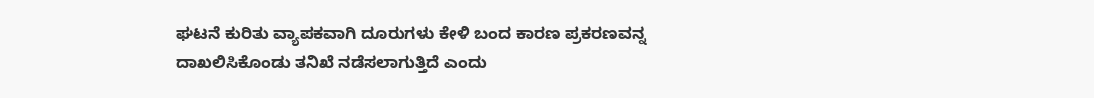ಘಟನೆ ಕುರಿತು ವ್ಯಾಪಕವಾಗಿ ದೂರುಗಳು ಕೇಳಿ ಬಂದ ಕಾರಣ ಪ್ರಕರಣವನ್ನ ದಾಖಲಿಸಿಕೊಂಡು ತನಿಖೆ ನಡೆಸಲಾಗುತ್ತಿದೆ ಎಂದು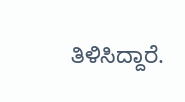ತಿಳಿಸಿದ್ದಾರೆ.